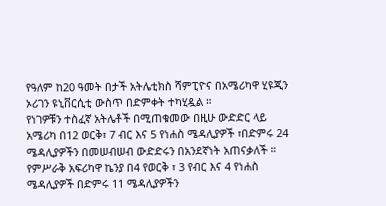የዓለም ከ20 ዓመት በታች አትሌቲክስ ሻምፒዮና በአሜሪካዋ ሂዩጂን ኦሪገን ዩኒቨርሲቲ ውስጥ በድምቀት ተካሂዷል ።
የነገዎቹን ተስፈኛ አትሌቶች በሚጠቁመው በዚሁ ውድድር ላይ አሜሪካ በ12 ወርቅ፣ 7 ብር እና 5 የነሐስ ሜዳሊያዎች ፣በድምሩ 24 ሜዳሊያዎችን በመሠብሠብ ውድድሩን በአንደኛነት አጠናቃለች ።
የምሥራቅ አፍሪካዋ ኬንያ በ4 የወርቅ ፣ 3 የብር እና 4 የነሐስ ሜዳሊያዎች በድምሩ 11 ሜዳሊያዎችን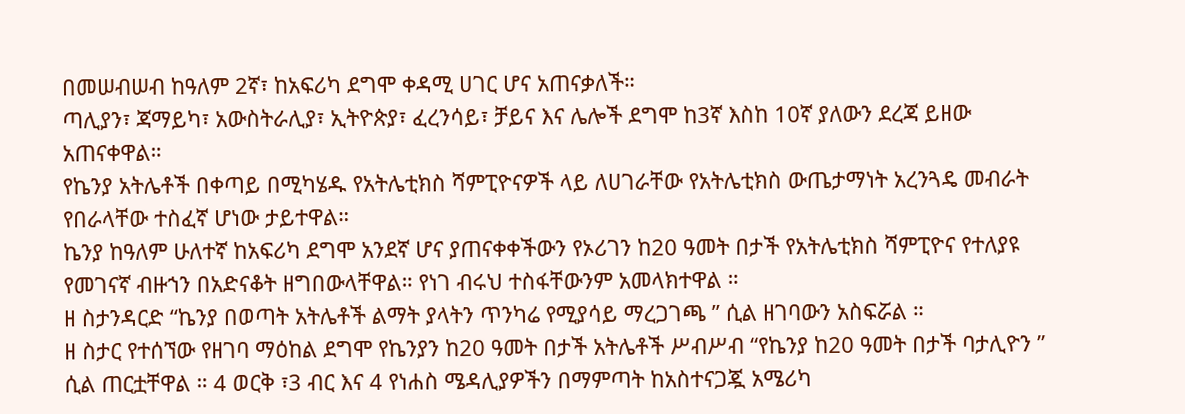በመሠብሠብ ከዓለም 2ኛ፣ ከአፍሪካ ደግሞ ቀዳሚ ሀገር ሆና አጠናቃለች።
ጣሊያን፣ ጃማይካ፣ አውስትራሊያ፣ ኢትዮጵያ፣ ፈረንሳይ፣ ቻይና እና ሌሎች ደግሞ ከ3ኛ እስከ 10ኛ ያለውን ደረጃ ይዘው አጠናቀዋል።
የኬንያ አትሌቶች በቀጣይ በሚካሄዱ የአትሌቲክስ ሻምፒዮናዎች ላይ ለሀገራቸው የአትሌቲክስ ውጤታማነት አረንጓዴ መብራት የበራላቸው ተስፈኛ ሆነው ታይተዋል።
ኬንያ ከዓለም ሁለተኛ ከአፍሪካ ደግሞ አንደኛ ሆና ያጠናቀቀችውን የኦሪገን ከ20 ዓመት በታች የአትሌቲክስ ሻምፒዮና የተለያዩ የመገናኛ ብዙኀን በአድናቆት ዘግበውላቸዋል። የነገ ብሩህ ተስፋቸውንም አመላክተዋል ።
ዘ ስታንዳርድ “ኬንያ በወጣት አትሌቶች ልማት ያላትን ጥንካሬ የሚያሳይ ማረጋገጫ ” ሲል ዘገባውን አስፍሯል ።
ዘ ስታር የተሰኘው የዘገባ ማዕከል ደግሞ የኬንያን ከ20 ዓመት በታች አትሌቶች ሥብሥብ “የኬንያ ከ20 ዓመት በታች ባታሊዮን ” ሲል ጠርቷቸዋል ። 4 ወርቅ ፣3 ብር እና 4 የነሐስ ሜዳሊያዎችን በማምጣት ከአስተናጋጇ አሜሪካ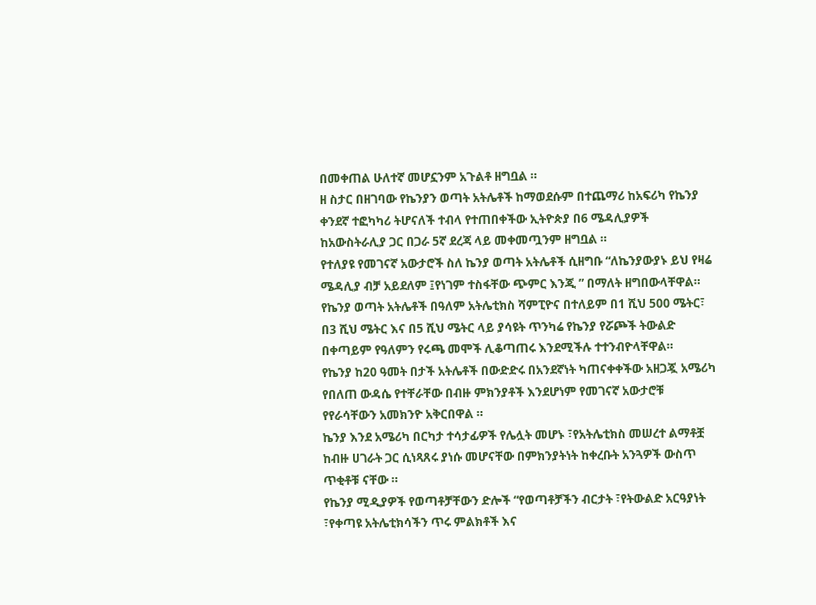በመቀጠል ሁለተኛ መሆኗንም አጉልቶ ዘግቧል ።
ዘ ስታር በዘገባው የኬንያን ወጣት አትሌቶች ከማወደሱም በተጨማሪ ከአፍሪካ የኬንያ ቀንደኛ ተፎካካሪ ትሆናለች ተብላ የተጠበቀችው ኢትዮጵያ በ6 ሜዳሊያዎች ከአውስትራሊያ ጋር በጋራ 5ኛ ደረጃ ላይ መቀመጧንም ዘግቧል ።
የተለያዩ የመገናኛ አውታሮች ስለ ኬንያ ወጣት አትሌቶች ሲዘግቡ “ለኬንያውያኑ ይህ የዛሬ ሜዳሊያ ብቻ አይደለም ፤የነገም ተስፋቸው ጭምር እንጂ ” በማለት ዘግበውላቸዋል።
የኬንያ ወጣት አትሌቶች በዓለም አትሌቲክስ ሻምፒዮና በተለይም በ1 ሺህ 500 ሜትር፣ በ3 ሺህ ሜትር እና በ5 ሺህ ሜትር ላይ ያሳዩት ጥንካሬ የኬንያ የሯጮች ትውልድ በቀጣይም የዓለምን የሩጫ መሞች ሊቆጣጠሩ እንደሚችሉ ተተንብዮላቸዋል።
የኬንያ ከ20 ዓመት በታች አትሌቶች በውድድሩ በአንደኛነት ካጠናቀቀችው አዘጋጇ አሜሪካ የበለጠ ውዳሴ የተቸራቸው በብዙ ምክንያቶች እንደሆነም የመገናኛ አውታሮቹ የየራሳቸውን አመክንዮ አቅርበዋል ።
ኬንያ እንደ አሜሪካ በርካታ ተሳታፊዎች የሌሏት መሆኑ ፣የአትሌቲክስ መሠረተ ልማቶቿ ከብዙ ሀገራት ጋር ሲነጻጸሩ ያነሱ መሆናቸው በምክንያትነት ከቀረቡት አንጓዎች ውስጥ ጥቂቶቹ ናቸው ።
የኬንያ ሚዲያዎች የወጣቶቻቸውን ድሎች “የወጣቶቻችን ብርታት ፣የትውልድ አርዓያነት ፣የቀጣዩ አትሌቲክሳችን ጥሩ ምልክቶች እና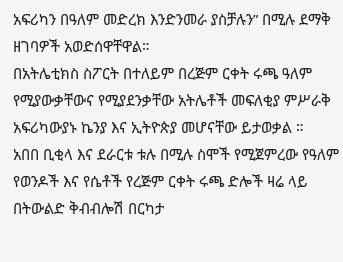አፍሪካን በዓለም መድረክ እንድንመራ ያስቻሉን” በሚሉ ደማቅ ዘገባዎች አወድሰዋቸዋል።
በአትሌቲክስ ስፖርት በተለይም በረጅም ርቀት ሩጫ ዓለም የሚያውቃቸውና የሚያደንቃቸው አትሌቶች መፍለቂያ ምሥራቅ አፍሪካውያኑ ኬንያ እና ኢትዮጵያ መሆናቸው ይታወቃል ።
አበበ ቢቂላ እና ደራርቱ ቱሉ በሚሉ ስሞች የሚጀምረው የዓለም የወንዶች እና የሴቶች የረጅም ርቀት ሩጫ ድሎች ዛሬ ላይ በትውልድ ቅብብሎሽ በርካታ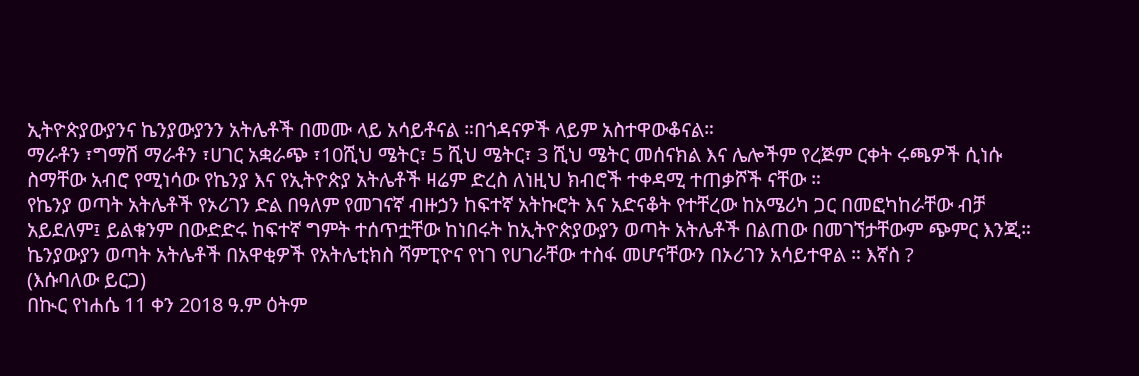ኢትዮጵያውያንና ኬንያውያንን አትሌቶች በመሙ ላይ አሳይቶናል ።በጎዳናዎች ላይም አስተዋውቆናል።
ማራቶን ፣ግማሽ ማራቶን ፣ሀገር አቋራጭ ፣10ሺህ ሜትር፣ 5 ሺህ ሜትር፣ 3 ሺህ ሜትር መሰናክል እና ሌሎችም የረጅም ርቀት ሩጫዎች ሲነሱ ስማቸው አብሮ የሚነሳው የኬንያ እና የኢትዮጵያ አትሌቶች ዛሬም ድረስ ለነዚህ ክብሮች ተቀዳሚ ተጠቃሾች ናቸው ።
የኬንያ ወጣት አትሌቶች የኦሪገን ድል በዓለም የመገናኛ ብዙኃን ከፍተኛ አትኩሮት እና አድናቆት የተቸረው ከአሜሪካ ጋር በመፎካከራቸው ብቻ አይደለም፤ ይልቁንም በውድድሩ ከፍተኛ ግምት ተሰጥቷቸው ከነበሩት ከኢትዮጵያውያን ወጣት አትሌቶች በልጠው በመገኘታቸውም ጭምር እንጂ።
ኬንያውያን ወጣት አትሌቶች በአዋቂዎች የአትሌቲክስ ሻምፒዮና የነገ የሀገራቸው ተስፋ መሆናቸውን በኦሪገን አሳይተዋል ። እኛስ ?
(እሱባለው ይርጋ)
በኲር የነሐሴ 11 ቀን 2018 ዓ.ም ዕትም